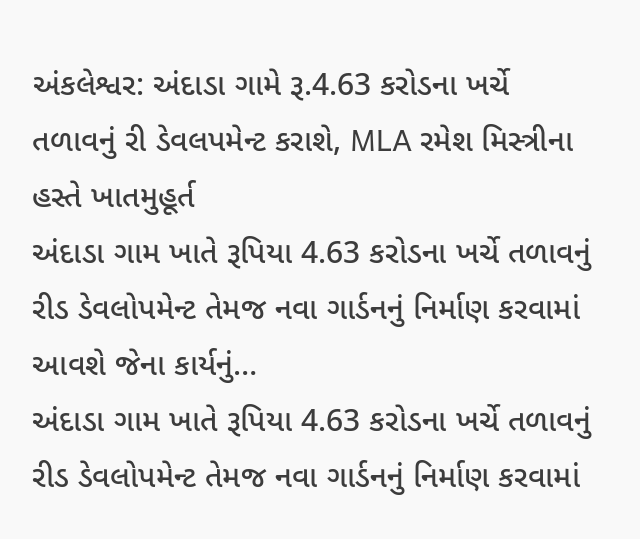અંકલેશ્વર: અંદાડા ગામે રૂ.4.63 કરોડના ખર્ચે તળાવનું રી ડેવલપમેન્ટ કરાશે, MLA રમેશ મિસ્ત્રીના હસ્તે ખાતમુહૂર્ત
અંદાડા ગામ ખાતે રૂપિયા 4.63 કરોડના ખર્ચે તળાવનું રીડ ડેવલોપમેન્ટ તેમજ નવા ગાર્ડનનું નિર્માણ કરવામાં આવશે જેના કાર્યનું…
અંદાડા ગામ ખાતે રૂપિયા 4.63 કરોડના ખર્ચે તળાવનું રીડ ડેવલોપમેન્ટ તેમજ નવા ગાર્ડનનું નિર્માણ કરવામાં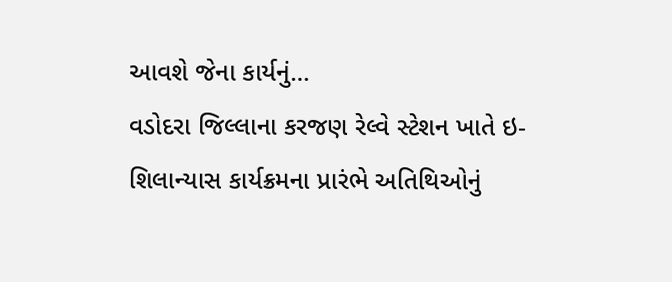આવશે જેના કાર્યનું…
વડોદરા જિલ્લાના કરજણ રેલ્વે સ્ટેશન ખાતે ઇ-શિલાન્યાસ કાર્યક્રમના પ્રારંભે અતિથિઓનું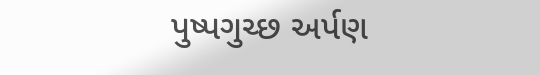પુષ્પગુચ્છ અર્પણ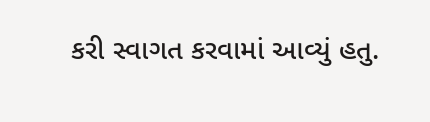કરી સ્વાગત કરવામાં આવ્યું હતુ.